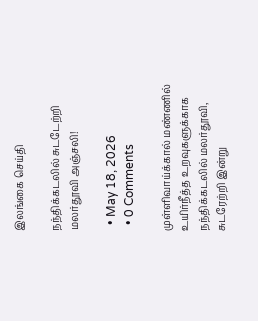இலங்கை செய்தி

நந்திக்கடலில் சுடடேற்றி மலர்தூவி அஞ்சலி!

  • May 18, 2026
  • 0 Comments

முள்ளிவாய்க்கால் மண்ணில் உயிர்நீத்த உறவுகளுக்காக நந்திக்கடலில் மலர்தூவி, சுடரேற்றி இன்று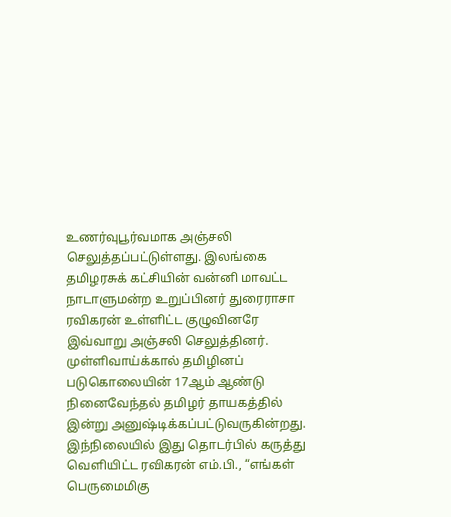உணர்வுபூர்வமாக அஞ்சலி செலுத்தப்பட்டுள்ளது. இலங்கை தமிழரசுக் கட்சியின் வன்னி மாவட்ட நாடாளுமன்ற உறுப்பினர் துரைராசா ரவிகரன் உள்ளிட்ட குழுவினரே இவ்வாறு அஞ்சலி செலுத்தினர். முள்ளிவாய்க்கால் தமிழினப் படுகொலையின் 17ஆம் ஆண்டு நினைவேந்தல் தமிழர் தாயகத்தில் இன்று அனுஷ்டிக்கப்பட்டுவருகின்றது. இந்நிலையில் இது தொடர்பில் கருத்து வெளியிட்ட ரவிகரன் எம்.பி., “எங்கள் பெருமைமிகு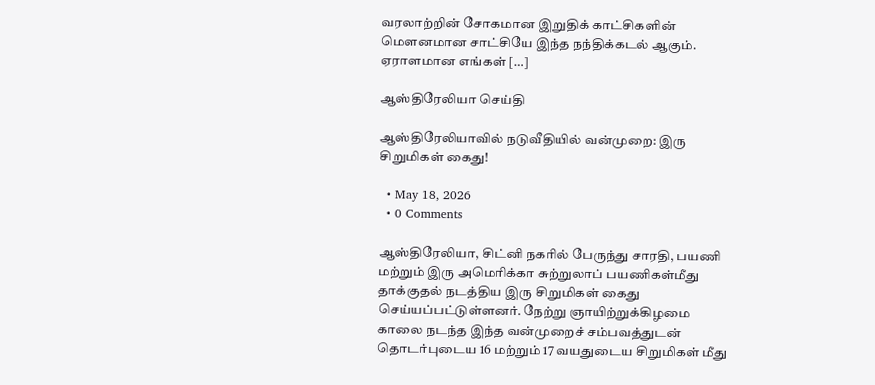வரலாற்றின் சோகமான இறுதிக் காட்சிகளின் மௌனமான சாட்சியே இந்த நந்திக்கடல் ஆகும். ஏராளமான எங்கள் […]

ஆஸ்திரேலியா செய்தி

ஆஸ்திரேலியாவில் நடுவீதியில் வன்முறை: இரு சிறுமிகள் கைது!

  • May 18, 2026
  • 0 Comments

ஆஸ்திரேலியா, சிட்னி நகரில் பேருந்து சாரதி, பயணி மற்றும் இரு அமெரிக்கா சுற்றுலாப் பயணிகள்மீது தாக்குதல் நடத்திய இரு சிறுமிகள் கைது செய்யப்பட்டுள்ளனர். நேற்று ஞாயிற்றுக்கிழமை காலை நடந்த இந்த வன்முறைச் சம்பவத்துடன் தொடர்புடைய 16 மற்றும் 17 வயதுடைய சிறுமிகள் மீது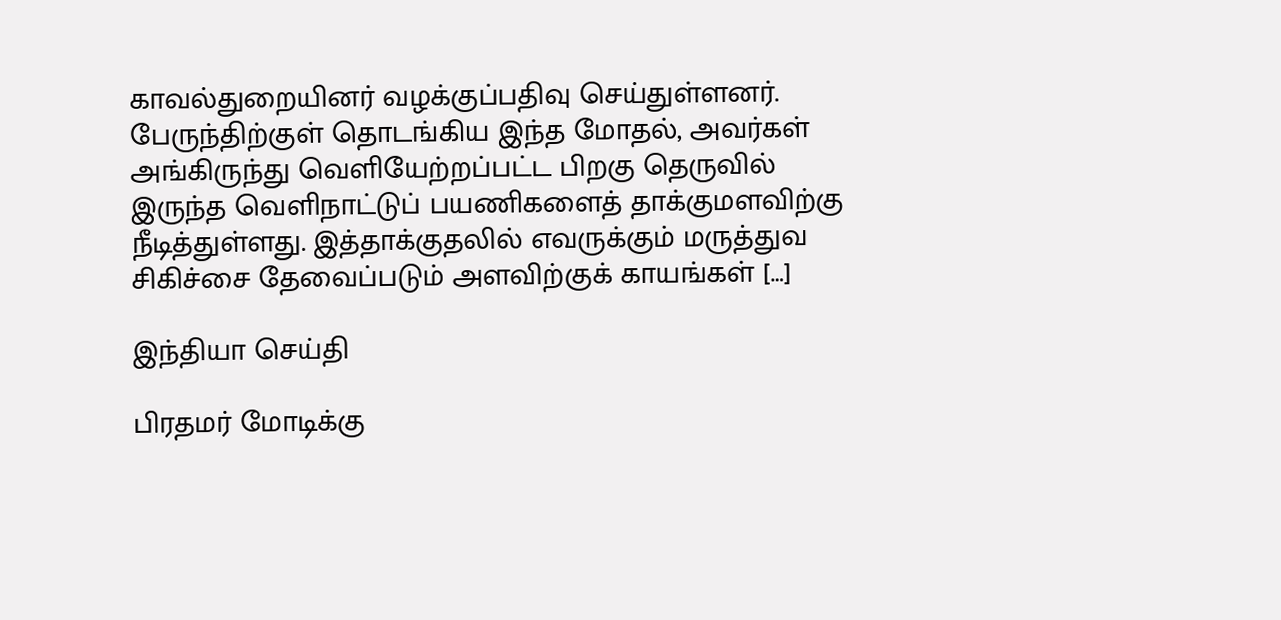காவல்துறையினர் வழக்குப்பதிவு செய்துள்ளனர். பேருந்திற்குள் தொடங்கிய இந்த மோதல், அவர்கள் அங்கிருந்து வெளியேற்றப்பட்ட பிறகு தெருவில் இருந்த வெளிநாட்டுப் பயணிகளைத் தாக்குமளவிற்கு நீடித்துள்ளது. இத்தாக்குதலில் எவருக்கும் மருத்துவ சிகிச்சை தேவைப்படும் அளவிற்குக் காயங்கள் […]

இந்தியா செய்தி

பிரதமர் மோடிக்கு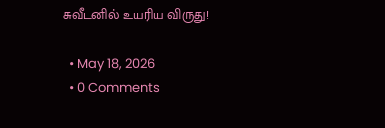சுவீடனில் உயரிய விருது!

  • May 18, 2026
  • 0 Comments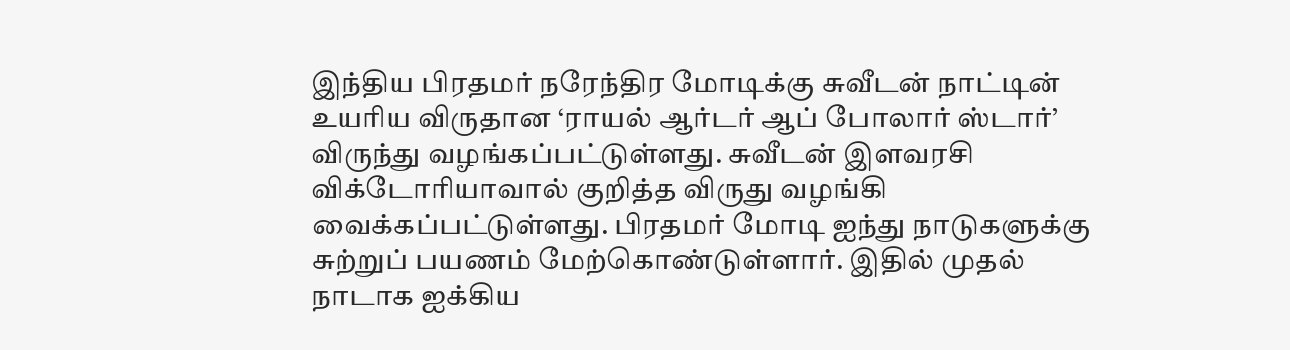இந்திய பிரதமர் நரேந்திர மோடிக்கு சுவீடன் நாட்டின் உயரிய விருதான ‘ராயல் ஆர்டர் ஆப் போலார் ஸ்டார்’ விருந்து வழங்கப்பட்டுள்ளது. சுவீடன் இளவரசி விக்டோரியாவால் குறித்த விருது வழங்கி வைக்கப்பட்டுள்ளது. பிரதமர் மோடி ஐந்து நாடுகளுக்கு சுற்றுப் பயணம் மேற்கொண்டுள்ளார். இதில் முதல் நாடாக ஐக்கிய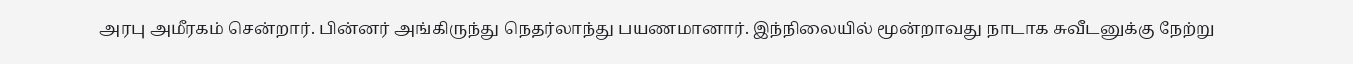அரபு அமீரகம் சென்றார். பின்னர் அங்கிருந்து நெதர்லாந்து பயணமானார். இந்நிலையில் மூன்றாவது நாடாக சுவீடனுக்கு நேற்று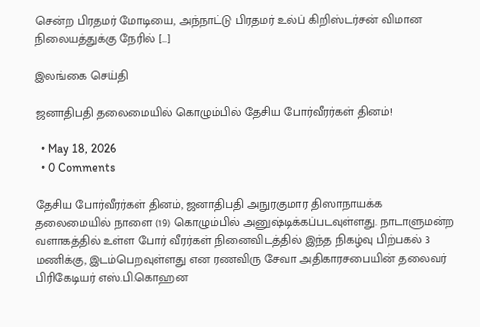சென்ற பிரதமர் மோடியை, அந்நாட்டு பிரதமர் உல்ப் கிறிஸ்டர்சன் விமான நிலையத்துக்கு நேரில் […]

இலங்கை செய்தி

ஜனாதிபதி தலைமையில் கொழும்பில் தேசிய போர்வீரர்கள் தினம்!

  • May 18, 2026
  • 0 Comments

தேசிய போர்வீரர்கள் தினம், ஜனாதிபதி அநுரகுமார திஸாநாயக்க தலைமையில் நாளை (19) கொழும்பில் அனுஷ்டிக்கப்படவுள்ளது. நாடாளுமன்ற வளாகத்தில் உள்ள போர் வீரர்கள் நினைவிடத்தில் இந்த நிகழ்வு பிற்பகல் 3 மணிக்கு, இடம்பெறவுள்ளது என ரணவிரு சேவா அதிகாரசபையின் தலைவர் பிரிகேடியர் எஸ்.பி.கொஹன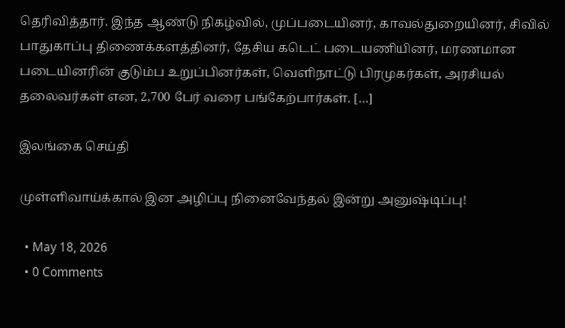தெரிவித்தார். இந்த ஆண்டு நிகழ்வில், முப்படையினர், காவல்துறையினர், சிவில் பாதுகாப்பு திணைக்களத்தினர், தேசிய கடெட் படையணியினர், மரணமான படையினரின் குடும்ப உறுப்பினர்கள், வெளிநாட்டு பிரமுகர்கள், அரசியல் தலைவர்கள் என, 2,700 பேர் வரை பங்கேற்பார்கள். […]

இலங்கை செய்தி

முள்ளிவாய்க்கால் இன அழிப்பு நினைவேந்தல் இன்று அனுஷ்டிப்பு!

  • May 18, 2026
  • 0 Comments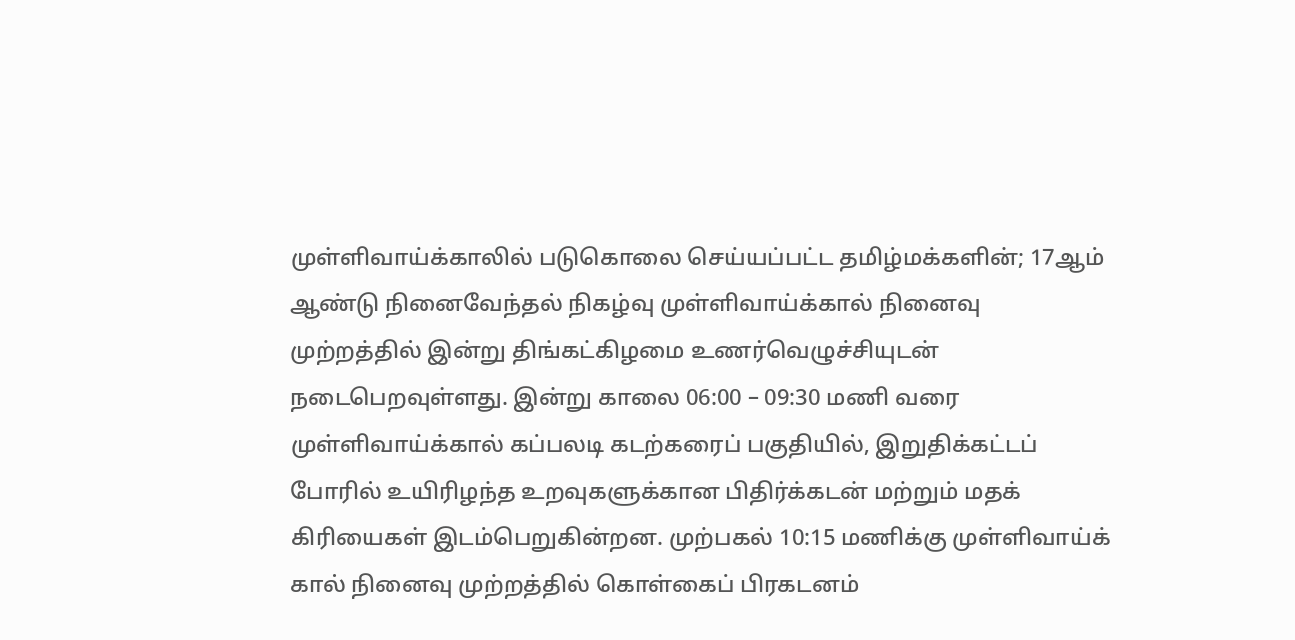முள்ளிவாய்க்காலில் படுகொலை செய்யப்பட்ட தமிழ்மக்களின்; 17ஆம் ஆண்டு நினைவேந்தல் நிகழ்வு முள்ளிவாய்க்கால் நினைவு முற்றத்தில் இன்று திங்கட்கிழமை உணர்வெழுச்சியுடன் நடைபெறவுள்ளது. இன்று காலை 06:00 – 09:30 மணி வரை முள்ளிவாய்க்கால் கப்பலடி கடற்கரைப் பகுதியில், இறுதிக்கட்டப் போரில் உயிரிழந்த உறவுகளுக்கான பிதிர்க்கடன் மற்றும் மதக் கிரியைகள் இடம்பெறுகின்றன. முற்பகல் 10:15 மணிக்கு முள்ளிவாய்க் கால் நினைவு முற்றத்தில் கொள்கைப் பிரகடனம்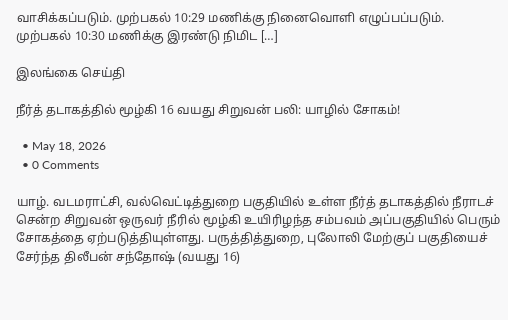வாசிக்கப்படும். முற்பகல் 10:29 மணிக்கு நினைவொளி எழுப்பப்படும். முற்பகல் 10:30 மணிக்கு இரண்டு நிமிட […]

இலங்கை செய்தி

நீர்த் தடாகத்தில் மூழ்கி 16 வயது சிறுவன் பலி: யாழில் சோகம்!

  • May 18, 2026
  • 0 Comments

யாழ். வடமராட்சி, வல்வெட்டித்துறை பகுதியில் உள்ள நீர்த் தடாகத்தில் நீராடச் சென்ற சிறுவன் ஒருவர் நீரில் மூழ்கி உயிரிழந்த சம்பவம் அப்பகுதியில் பெரும் சோகத்தை ஏற்படுத்தியுள்ளது. பருத்தித்துறை, புலோலி மேற்குப் பகுதியைச் சேர்ந்த திலீபன் சந்தோஷ் (வயது 16)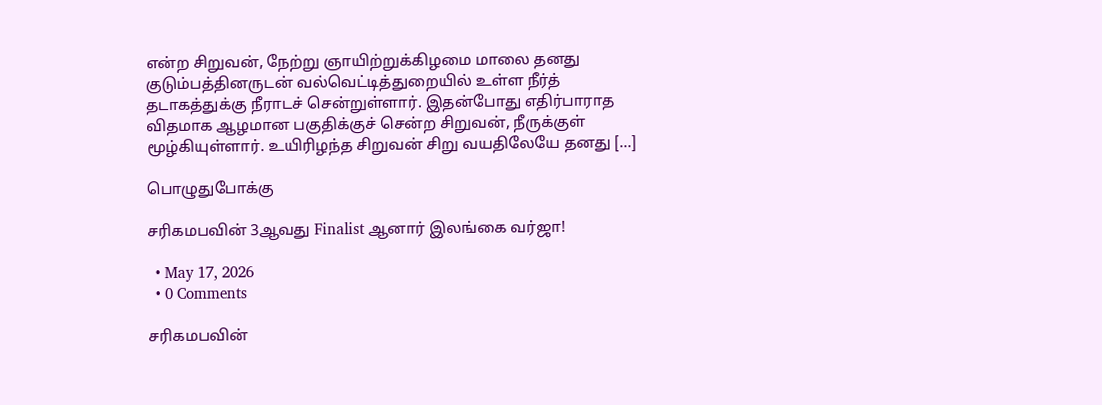என்ற சிறுவன், நேற்று ஞாயிற்றுக்கிழமை மாலை தனது குடும்பத்தினருடன் வல்வெட்டித்துறையில் உள்ள நீர்த் தடாகத்துக்கு நீராடச் சென்றுள்ளார். இதன்போது எதிர்பாராத விதமாக ஆழமான பகுதிக்குச் சென்ற சிறுவன், நீருக்குள் மூழ்கியுள்ளார். உயிரிழந்த சிறுவன் சிறு வயதிலேயே தனது […]

பொழுதுபோக்கு

சரிகமபவின் 3ஆவது Finalist ஆனார் இலங்கை வர்ஜா!

  • May 17, 2026
  • 0 Comments

சரிகமபவின்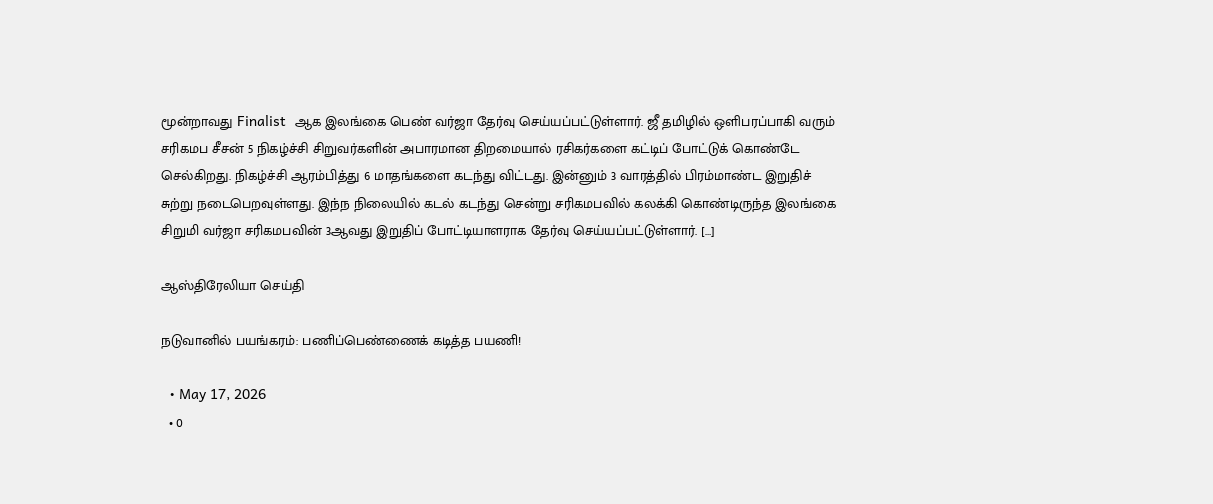மூன்றாவது Finalist  ஆக இலங்கை பெண் வர்ஜா தேர்வு செய்யப்பட்டுள்ளார். ஜீ தமிழில் ஒளிபரப்பாகி வரும் சரிகமப சீசன் 5 நிகழ்ச்சி சிறுவர்களின் அபாரமான திறமையால் ரசிகர்களை கட்டிப் போட்டுக் கொண்டே செல்கிறது. நிகழ்ச்சி ஆரம்பித்து 6 மாதங்களை கடந்து விட்டது. இன்னும் 3 வாரத்தில் பிரம்மாண்ட இறுதிச் சுற்று நடைபெறவுள்ளது. இந்ந நிலையில் கடல் கடந்து சென்று சரிகமபவில் கலக்கி கொண்டிருந்த இலங்கை சிறுமி வர்ஜா சரிகமபவின் 3ஆவது இறுதிப் போட்டியாளராக தேர்வு செய்யப்பட்டுள்ளார். […]

ஆஸ்திரேலியா செய்தி

நடுவானில் பயங்கரம்: பணிப்பெண்ணைக் கடித்த பயணி!

  • May 17, 2026
  • 0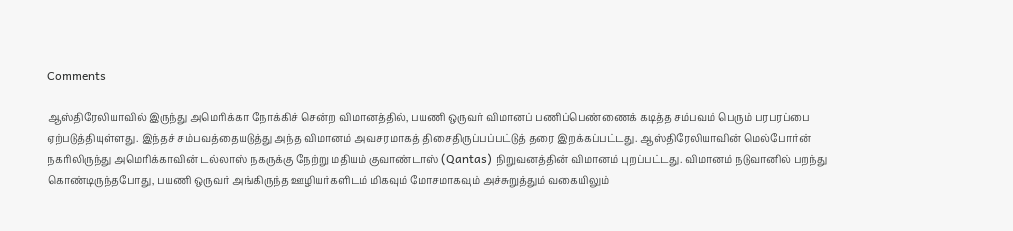Comments

ஆஸ்திரேலியாவில் இருந்து அமெரிக்கா நோக்கிச் சென்ற விமானத்தில், பயணி ஒருவர் விமானப் பணிப்பெண்ணைக் கடித்த சம்பவம் பெரும் பரபரப்பை ஏற்படுத்தியுள்ளது. இந்தச் சம்பவத்தையடுத்து அந்த விமானம் அவசரமாகத் திசைதிருப்பப்பட்டுத் தரை இறக்கப்பட்டது. ஆஸ்திரேலியாவின் மெல்போர்ன் நகரிலிருந்து அமெரிக்காவின் டல்லாஸ் நகருக்கு நேற்று மதியம் குவாண்டாஸ் (Qantas) நிறுவனத்தின் விமானம் புறப்பட்டது. விமானம் நடுவானில் பறந்து கொண்டிருந்தபோது, பயணி ஒருவர் அங்கிருந்த ஊழியர்களிடம் மிகவும் மோசமாகவும் அச்சுறுத்தும் வகையிலும்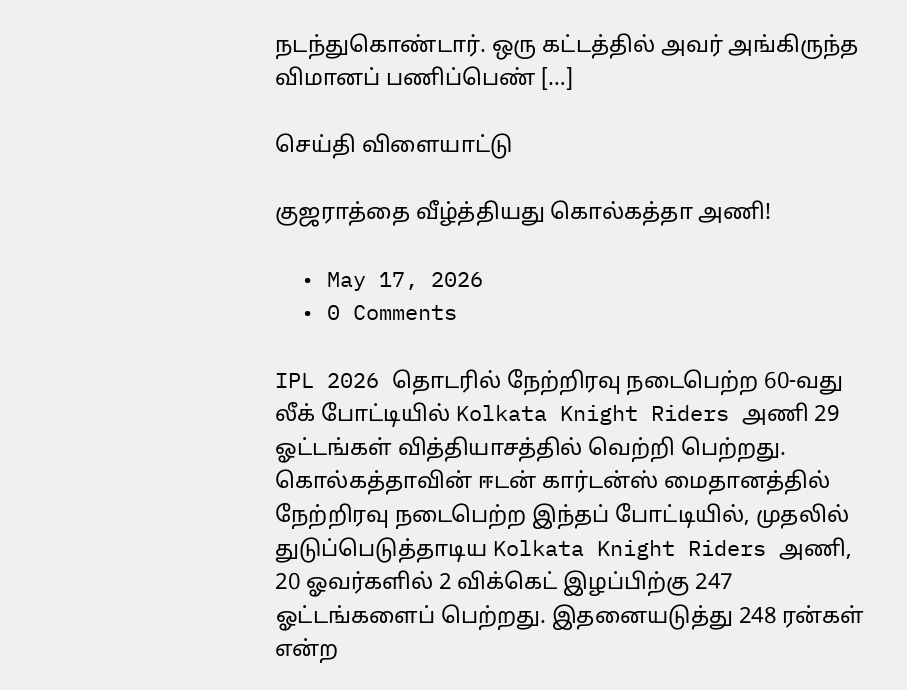நடந்துகொண்டார். ஒரு கட்டத்தில் அவர் அங்கிருந்த விமானப் பணிப்பெண் […]

செய்தி விளையாட்டு

குஜராத்தை வீழ்த்தியது கொல்கத்தா அணி!

  • May 17, 2026
  • 0 Comments

IPL 2026 தொடரில் நேற்றிரவு நடைபெற்ற 60-வது லீக் போட்டியில் Kolkata Knight Riders அணி 29 ஓட்டங்கள் வித்தியாசத்தில் வெற்றி பெற்றது. கொல்கத்தாவின் ஈடன் கார்டன்ஸ் மைதானத்தில் நேற்றிரவு நடைபெற்ற இந்தப் போட்டியில், முதலில் துடுப்பெடுத்தாடிய Kolkata Knight Riders அணி, 20 ஓவர்களில் 2 விக்கெட் இழப்பிற்கு 247 ஓட்டங்களைப் பெற்றது. இதனையடுத்து 248 ரன்கள் என்ற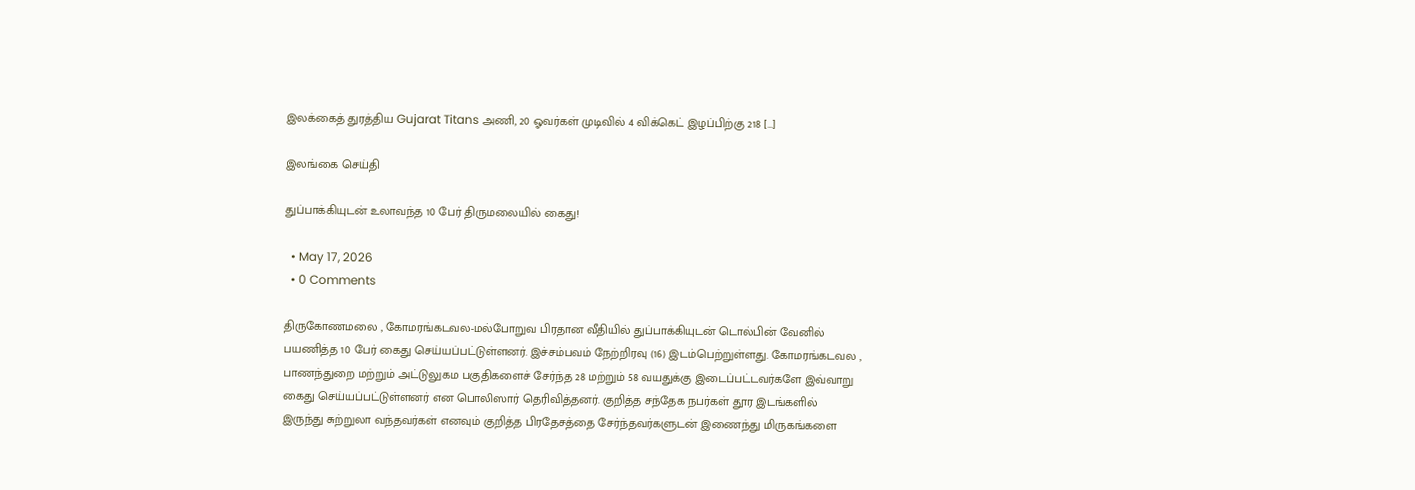இலக்கைத் துரத்திய Gujarat Titans அணி, 20 ஓவர்கள் முடிவில் 4 விக்கெட் இழப்பிற்கு 218 […]

இலங்கை செய்தி

துப்பாக்கியுடன் உலாவந்த 10 பேர் திருமலையில் கைது!

  • May 17, 2026
  • 0 Comments

திருகோணமலை , கோமரங்கடவல-மல்போறுவ பிரதான வீதியில் துப்பாக்கியுடன் டொல்பின் வேனில் பயணித்த 10 பேர் கைது செய்யப்பட்டுள்ளனர். இச்சம்பவம் நேற்றிரவு (16) இடம்பெற்றுள்ளது. கோமரங்கடவல , பாணந்துறை மற்றும் அட்டுலுகம பகுதிகளைச் சேர்ந்த 28 மற்றும் 58 வயதுக்கு இடைப்பட்டவர்களே இவ்வாறு கைது செய்யப்பட்டுள்ளனர் என பொலிஸார் தெரிவித்தனர். குறித்த சந்தேக நபர்கள் தூர இடங்களில் இருந்து சுற்றுலா வந்தவர்கள் எனவும் குறித்த பிரதேசத்தை சேர்ந்தவர்களுடன் இணைந்து மிருகங்களை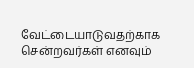வேட்டையாடுவதற்காக சென்றவர்கள் எனவும்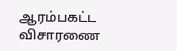ஆரம்பகட்ட விசாரணை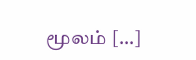மூலம் […]